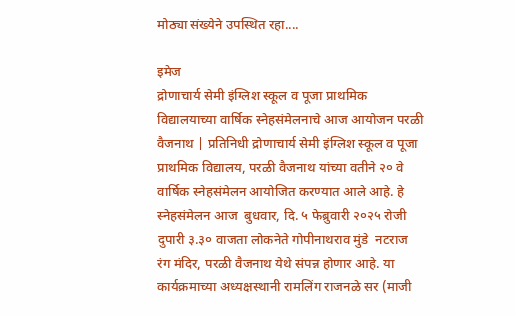मोठ्या संख्येने उपस्थित रहा....

इमेज
द्रोणाचार्य सेमी इंग्लिश स्कूल व पूजा प्राथमिक विद्यालयाच्या वार्षिक स्नेहसंमेलनाचे आज आयोजन परळी वैजनाथ | प्रतिनिधी द्रोणाचार्य सेमी इंग्लिश स्कूल व पूजा प्राथमिक विद्यालय, परळी वैजनाथ यांच्या वतीने २० वे वार्षिक स्नेहसंमेलन आयोजित करण्यात आले आहे. हे स्नेहसंमेलन आज  बुधवार, दि. ५ फेब्रुवारी २०२५ रोजी दुपारी ३.३० वाजता लोकनेते गोपीनाथराव मुंडे  नटराज रंग मंदिर, परळी वैजनाथ येथे संपन्न होणार आहे. या कार्यक्रमाच्या अध्यक्षस्थानी रामलिंग राजनळे सर (माजी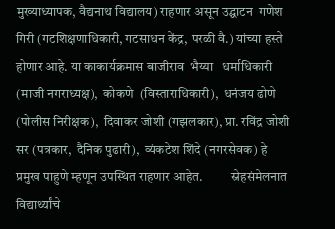मुख्याध्यापक, वैद्यनाथ विद्यालय) राहणार असून उद्घाटन  गणेश गिरी (गटशिक्षणाधिकारी, गटसाधन केंद्र, परळी वै.) यांच्या हस्ते होणार आहे. या काकार्यक्रमास बाजीराव  भैय्या   धर्माधिकारी (माजी नगराध्यक्ष),  कोकणे  (विस्ताराधिकारी),  धनंजय ढोणे  (पोलीस निरीक्षक),  दिवाकर जोशी (गझलकार), प्रा. रविंद्र जोशी सर (पत्रकार,  दैनिक पुढारी),  व्यंकटेश शिंदे (नगरसेवक) हे प्रमुख पाहुणे म्हणून उपस्थित राहणार आहेत.           स्नेहसंमेलनात विद्यार्थ्यांचे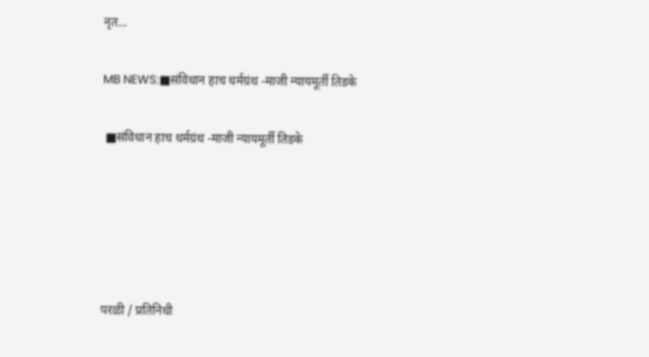नृत...

MB NEWS:■संविधान हाच धर्मग्रंथ -माजी न्यायमूर्ती तिडके

 ■संविधान हाच धर्मग्रंथ -माजी न्यायमूर्ती तिडके





परळी / प्रतिनिधी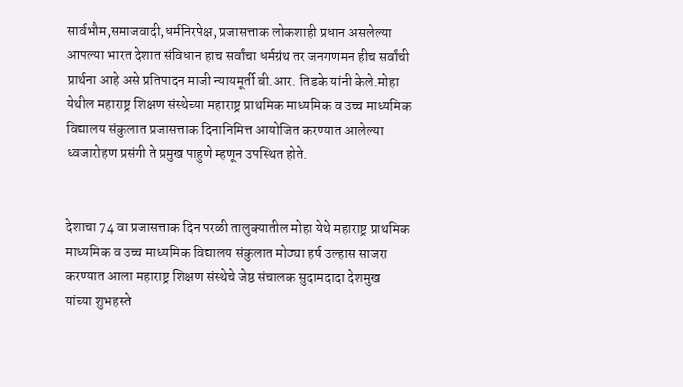सार्वभौम,समाजवादी,धर्मनिरपेक्ष, प्रजासत्ताक लोकशाही प्रधान असलेल्या आपल्या भारत देशात संविधान हाच सर्वांचा धर्मग्रंथ तर जनगणमन हीच सर्वांची प्रार्थना आहे असे प्रतिपादन माजी न्यायमूर्ती बी.आर. तिडके यांनी केले.मोहा येथील महाराष्ट्र शिक्षण संस्थेच्या महाराष्ट्र प्राथमिक माध्यमिक व उच्च माध्यमिक विद्यालय संकुलात प्रजासत्ताक दिनानिमित्त आयोजित करण्यात आलेल्या ध्वजारोहण प्रसंगी ते प्रमुख पाहुणे म्हणून उपस्थित होते.


देशाचा 74 वा प्रजासत्ताक दिन परळी तालुक्यातील मोहा येथे महाराष्ट्र प्राथमिक माध्यमिक व उच्च माध्यमिक विद्यालय संकुलात मोठ्या हर्ष उल्हास साजरा करण्यात आला महाराष्ट्र शिक्षण संस्थेचे जेष्ठ संचालक सुदामदादा देशमुख यांच्या शुभहस्ते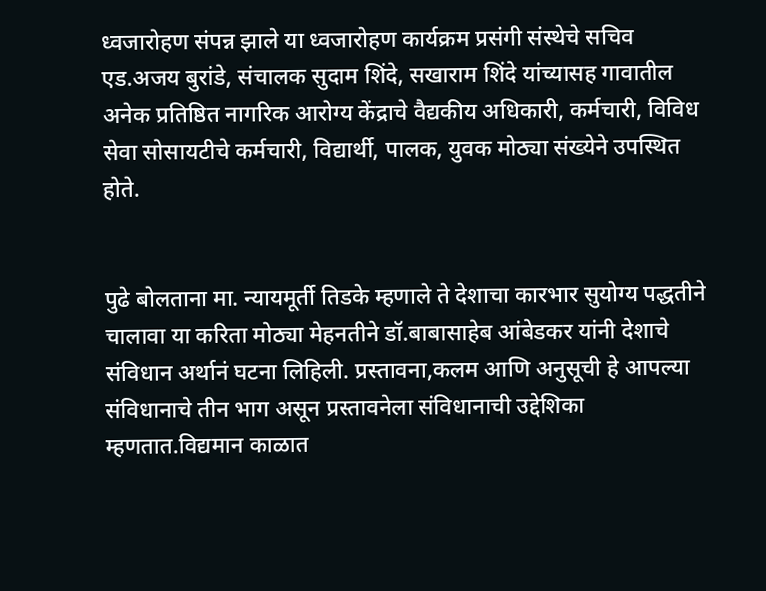ध्वजारोहण संपन्न झाले या ध्वजारोहण कार्यक्रम प्रसंगी संस्थेचे सचिव एड.अजय बुरांडे, संचालक सुदाम शिंदे, सखाराम शिंदे यांच्यासह गावातील अनेक प्रतिष्ठित नागरिक आरोग्य केंद्राचे वैद्यकीय अधिकारी, कर्मचारी, विविध सेवा सोसायटीचे कर्मचारी, विद्यार्थी, पालक, युवक मोठ्या संख्येने उपस्थित होते.


पुढे बोलताना मा. न्यायमूर्ती तिडके म्हणाले ते देशाचा कारभार सुयोग्य पद्धतीने चालावा या करिता मोठ्या मेहनतीने डॉ.बाबासाहेब आंबेडकर यांनी देशाचे संविधान अर्थानं घटना लिहिली. प्रस्तावना,कलम आणि अनुसूची हे आपल्या संविधानाचे तीन भाग असून प्रस्तावनेला संविधानाची उद्देशिका म्हणतात.विद्यमान काळात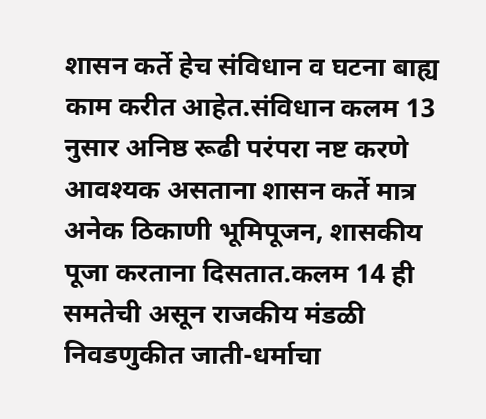शासन कर्ते हेच संविधान व घटना बाह्य काम करीत आहेत.संविधान कलम 13 नुसार अनिष्ठ रूढी परंपरा नष्ट करणे आवश्यक असताना शासन कर्ते मात्र अनेक ठिकाणी भूमिपूजन, शासकीय पूजा करताना दिसतात.कलम 14 ही समतेची असून राजकीय मंडळी निवडणुकीत जाती-धर्माचा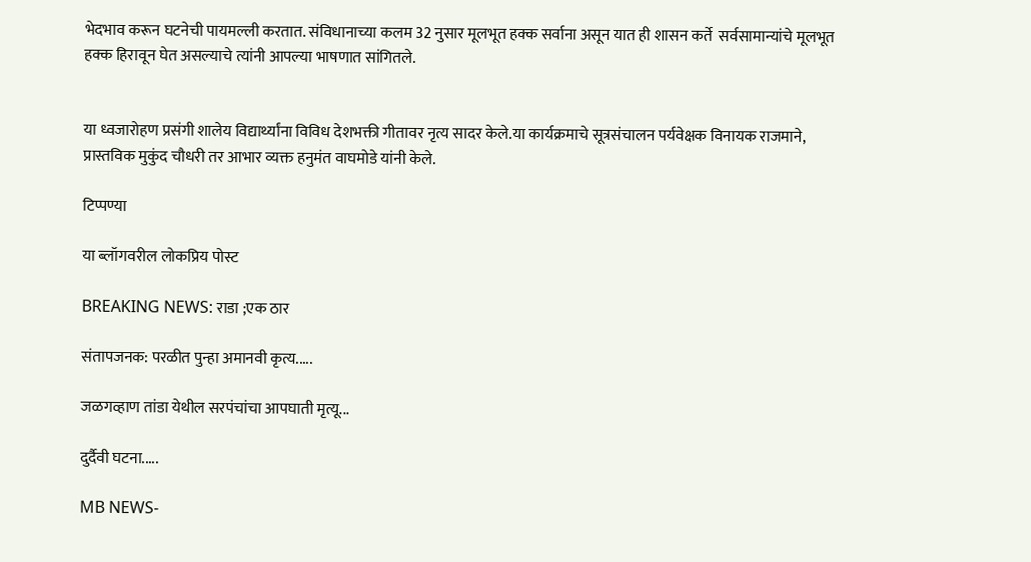भेदभाव करून घटनेची पायमल्ली करतात. संविधानाच्या कलम 32 नुसार मूलभूत हक्क सर्वाना असून यात ही शासन कर्ते  सर्वसामान्यांचे मूलभूत हक्क हिरावून घेत असल्याचे त्यांनी आपल्या भाषणात सांगितले.


या ध्वजारोहण प्रसंगी शालेय विद्यार्थ्यांना विविध देशभक्ती गीतावर नृत्य सादर केले.या कार्यक्रमाचे सूत्रसंचालन पर्यवेक्षक विनायक राजमाने, प्रास्तविक मुकुंद चौधरी तर आभार व्यक्त हनुमंत वाघमोडे यांनी केले.

टिप्पण्या

या ब्लॉगवरील लोकप्रिय पोस्ट

BREAKING NEWS: राडा ;एक ठार

संतापजनक: परळीत पुन्हा अमानवी कृत्य.....

जळगव्हाण तांडा येथील सरपंचांचा आपघाती मृत्यू...

दुर्दैवी घटना.....

MB NEWS-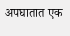अपघातात एक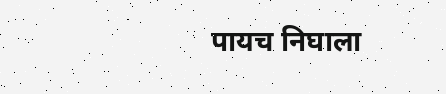पायच निघाला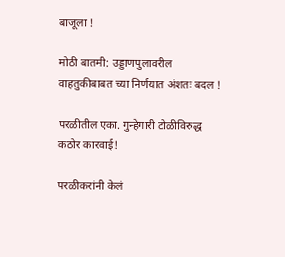बाजूला !

मोठी बातमी: उड्डाणपुलावरील वाहतुकीबाबत च्या निर्णयात अंशतः बदल !

परळीतील एका. गुन्हेगारी टोळीविरुद्ध कठोर कारवाई!

परळीकरांनी केलं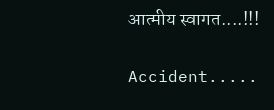आत्मीय स्वागत....!!!

Accident.....